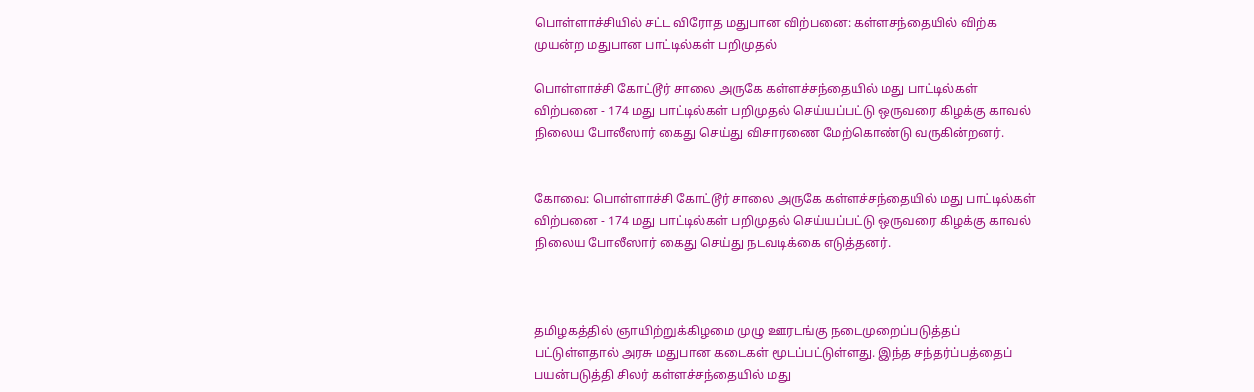பொள்ளாச்சியில் சட்ட விரோத மதுபான விற்பனை: கள்ளசந்தையில் விற்க முயன்ற மதுபான பாட்டில்கள் பறிமுதல்

பொள்ளாச்சி கோட்டூர் சாலை அருகே கள்ளச்சந்தையில் மது பாட்டில்கள் விற்பனை - 174 மது பாட்டில்கள் பறிமுதல் செய்யப்பட்டு ஒருவரை கிழக்கு காவல் நிலைய போலீஸார் கைது செய்து விசாரணை மேற்கொண்டு வருகின்றனர்.


கோவை: பொள்ளாச்சி கோட்டூர் சாலை அருகே கள்ளச்சந்தையில் மது பாட்டில்கள் விற்பனை - 174 மது பாட்டில்கள் பறிமுதல் செய்யப்பட்டு ஒருவரை கிழக்கு காவல் நிலைய போலீஸார் கைது செய்து நடவடிக்கை எடுத்தனர்.



தமிழகத்தில் ஞாயிற்றுக்கிழமை முழு ஊரடங்கு நடைமுறைப்படுத்தப் பட்டுள்ளதால் அரசு மதுபான கடைகள் மூடப்பட்டுள்ளது. இந்த சந்தர்ப்பத்தைப் பயன்படுத்தி சிலர் கள்ளச்சந்தையில் மது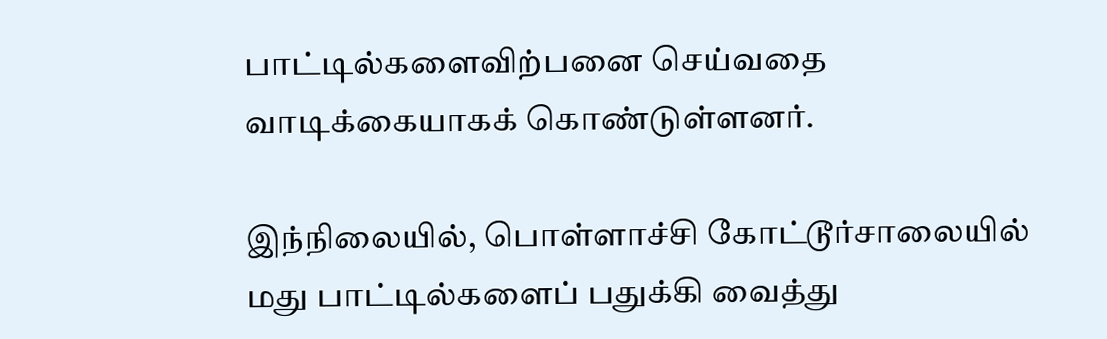பாட்டில்களைவிற்பனை செய்வதை வாடிக்கையாகக் கொண்டுள்ளனர்.

இந்நிலையில், பொள்ளாச்சி கோட்டூர்சாலையில் மது பாட்டில்களைப் பதுக்கி வைத்து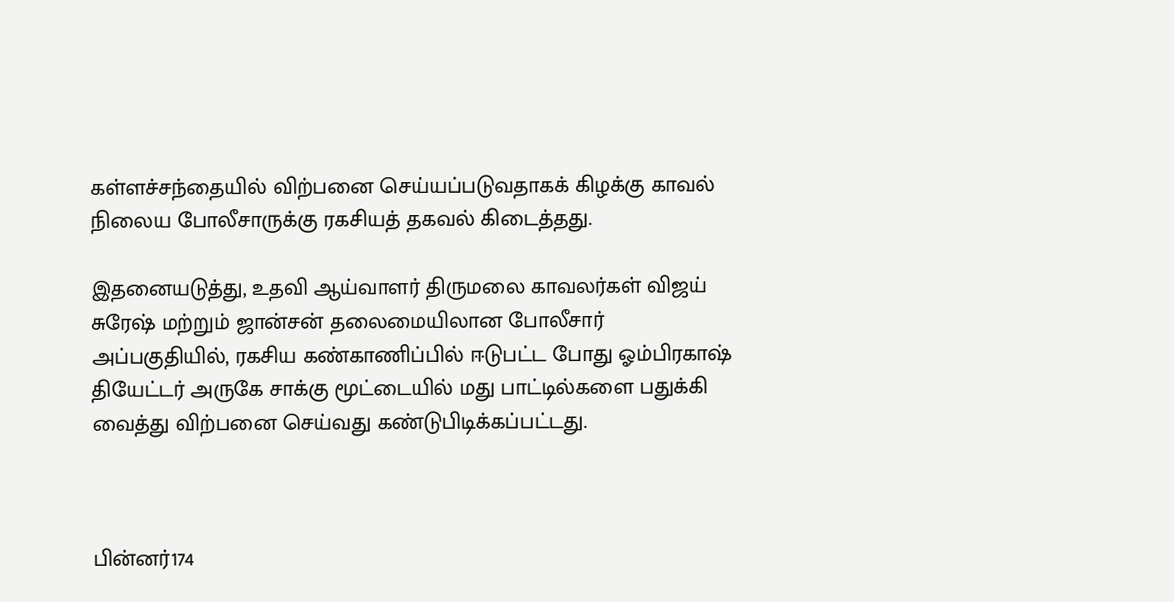கள்ளச்சந்தையில் விற்பனை செய்யப்படுவதாகக் கிழக்கு காவல் நிலைய போலீசாருக்கு ரகசியத் தகவல் கிடைத்தது.

இதனையடுத்து, உதவி ஆய்வாளர் திருமலை காவலர்கள் விஜய் சுரேஷ் மற்றும் ஜான்சன் தலைமையிலான போலீசார் அப்பகுதியில், ரகசிய கண்காணிப்பில் ஈடுபட்ட போது ஓம்பிரகாஷ் தியேட்டர் அருகே சாக்கு மூட்டையில் மது பாட்டில்களை பதுக்கி வைத்து விற்பனை செய்வது கண்டுபிடிக்கப்பட்டது.



பின்னர்174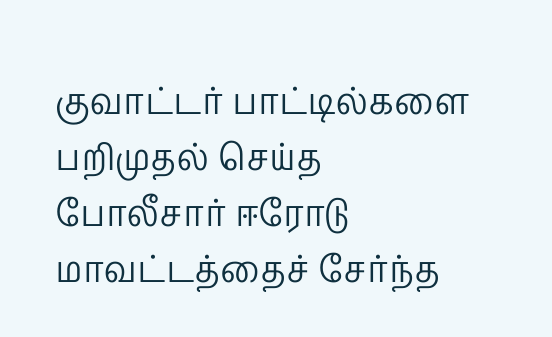குவாட்டர் பாட்டில்களை பறிமுதல் செய்த போலீசார் ஈரோடு மாவட்டத்தைச் சேர்ந்த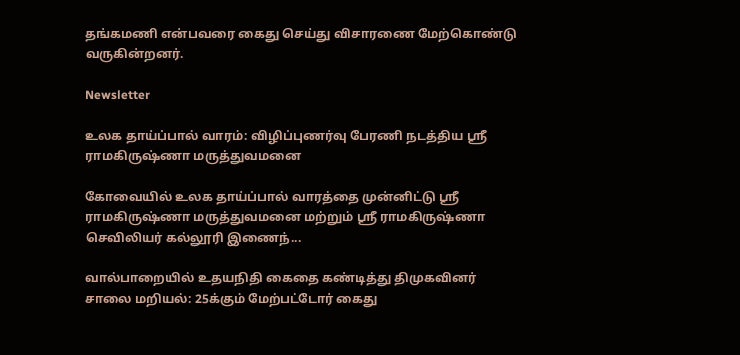தங்கமணி என்பவரை கைது செய்து விசாரணை மேற்கொண்டு வருகின்றனர்.

Newsletter

உலக தாய்ப்பால் வாரம்: விழிப்புணர்வு பேரணி நடத்திய ஸ்ரீ ராமகிருஷ்ணா மருத்துவமனை

கோவையில் உலக தாய்ப்பால் வாரத்தை முன்னிட்டு ஸ்ரீ ராமகிருஷ்ணா மருத்துவமனை மற்றும் ஸ்ரீ ராமகிருஷ்ணா செவிலியர் கல்லூரி இணைந்...

வால்பாறையில் உதயநிதி கைதை கண்டித்து திமுகவினர் சாலை மறியல்: 25க்கும் மேற்பட்டோர் கைது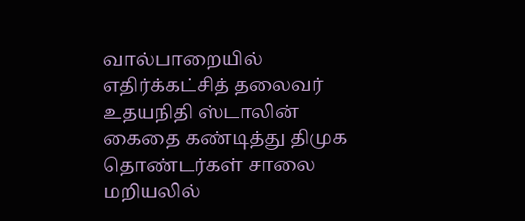வால்பாறையில் எதிர்க்கட்சித் தலைவர் உதயநிதி ஸ்டாலின் கைதை கண்டித்து திமுக தொண்டர்கள் சாலை மறியலில்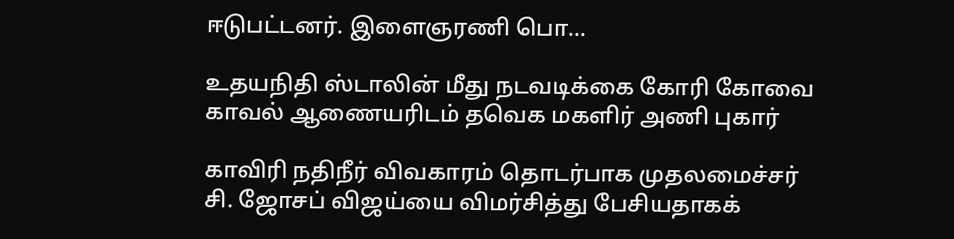ஈடுபட்டனர். இளைஞரணி பொ...

உதயநிதி ஸ்டாலின் மீது நடவடிக்கை கோரி கோவை காவல் ஆணையரிடம் தவெக மகளிர் அணி புகார்

காவிரி நதிநீர் விவகாரம் தொடர்பாக முதலமைச்சர் சி. ஜோசப் விஜய்யை விமர்சித்து பேசியதாகக்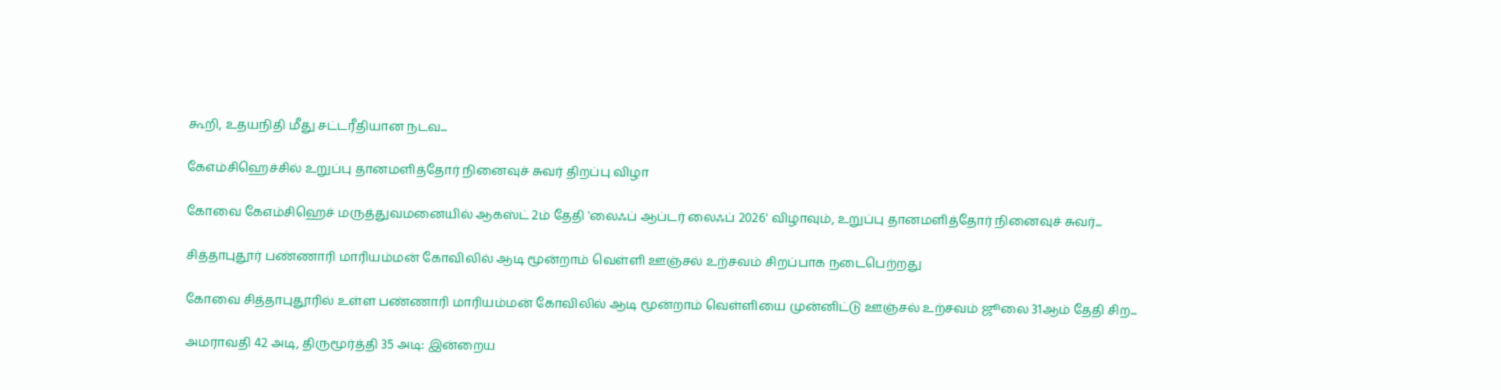கூறி, உதயநிதி மீது சட்டரீதியான நடவ...

கேஎம்சிஹெச்சில் உறுப்பு தானமளித்தோர் நினைவுச் சுவர் திறப்பு விழா

கோவை கேஎம்சிஹெச் மருத்துவமனையில் ஆகஸ்ட் 2ம் தேதி 'லைஃப் ஆப்டர் லைஃப் 2026' விழாவும், உறுப்பு தானமளித்தோர் நினைவுச் சுவர்...

சித்தாபுதூர் பண்ணாரி மாரியம்மன் கோவிலில் ஆடி மூன்றாம் வெள்ளி ஊஞ்சல் உற்சவம் சிறப்பாக நடைபெற்றது

கோவை சித்தாபுதூரில் உள்ள பண்ணாரி மாரியம்மன் கோவிலில் ஆடி மூன்றாம் வெள்ளியை முன்னிட்டு ஊஞ்சல் உற்சவம் ஜூலை 31ஆம் தேதி சிற...

அமராவதி 42 அடி, திருமூர்த்தி 35 அடி: இன்றைய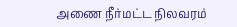அணை நீர்மட்ட நிலவரம்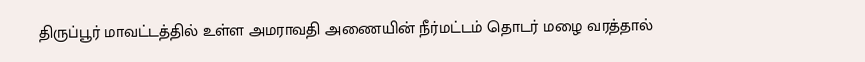திருப்பூர் மாவட்டத்தில் உள்ள அமராவதி அணையின் நீர்மட்டம் தொடர் மழை வரத்தால்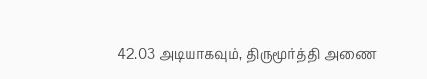42.03 அடியாகவும், திருமூர்த்தி அணை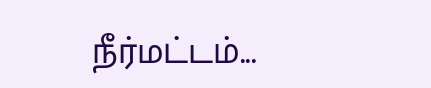நீர்மட்டம்...